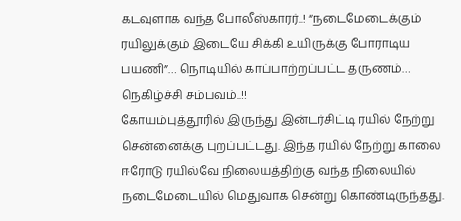கடவுளாக வந்த போலீஸ்காரர்..! “நடைமேடைக்கும் ரயிலுக்கும் இடையே சிக்கி உயிருக்கு போராடிய பயணி”… நொடியில் காப்பாற்றப்பட்ட தருணம்… நெகிழ்ச்சி சம்பவம்..!!
கோயம்புத்தூரில் இருந்து இன்டர்சிட்டி ரயில் நேற்று சென்னைக்கு புறப்பட்டது. இந்த ரயில் நேற்று காலை ஈரோடு ரயில்வே நிலையத்திற்கு வந்த நிலையில் நடைமேடையில் மெதுவாக சென்று கொண்டிருந்தது.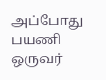அப்போது பயணி ஒருவர்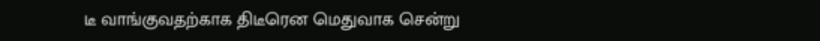டீ வாங்குவதற்காக திடீரென மெதுவாக சென்று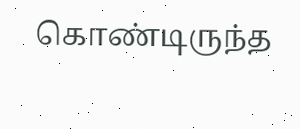கொண்டிருந்த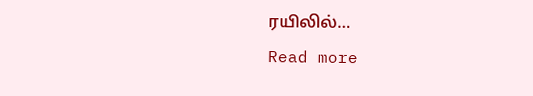ரயிலில்…
Read more